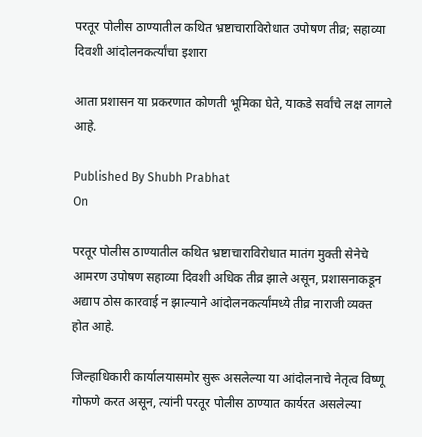परतूर पोलीस ठाण्यातील कथित भ्रष्टाचाराविरोधात उपोषण तीव्र; सहाव्या दिवशी आंदोलनकर्त्यांचा इशारा

आता प्रशासन या प्रकरणात कोणती भूमिका घेते, याकडे सर्वांचे लक्ष लागले आहे.

Published By Shubh Prabhat
On

परतूर पोलीस ठाण्यातील कथित भ्रष्टाचाराविरोधात मातंग मुक्ती सेनेचे आमरण उपोषण सहाव्या दिवशी अधिक तीव्र झाले असून, प्रशासनाकडून अद्याप ठोस कारवाई न झाल्याने आंदोलनकर्त्यांमध्ये तीव्र नाराजी व्यक्त होत आहे.

जिल्हाधिकारी कार्यालयासमोर सुरू असलेल्या या आंदोलनाचे नेतृत्व विष्णू गोफणे करत असून, त्यांनी परतूर पोलीस ठाण्यात कार्यरत असलेल्या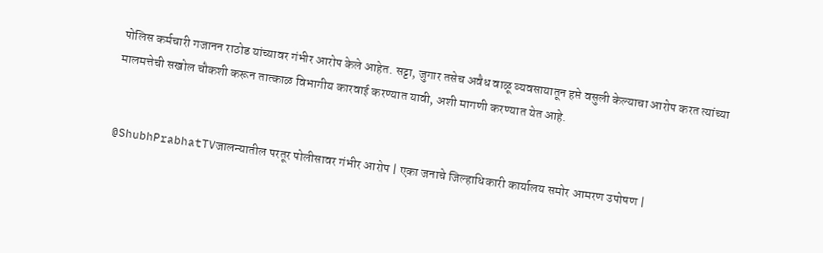पोलिस कर्मचारी गजानन राठोड यांच्यावर गंभीर आरोप केले आहेत. सट्टा, जुगार तसेच अवैध वाळू व्यवसायातून हप्ते वसुली केल्याचा आरोप करत त्यांच्या मालमत्तेची सखोल चौकशी करून तात्काळ विभागीय कारवाई करण्यात यावी, अशी मागणी करण्यात येत आहे.


@ShubhPrabhatTVजालन्यातील परतूर पोलीसावर गंभीर आरोप | एका जनाचे जिल्हाधिकारी कार्यालय समोर आमरण उपोषण |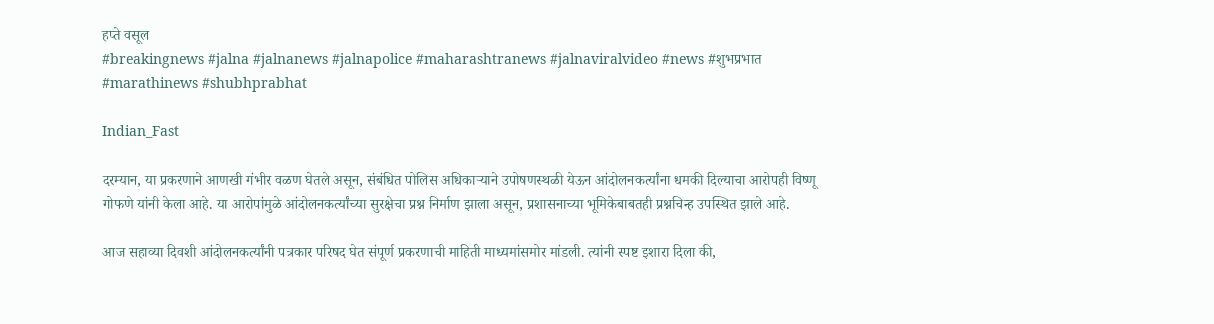हप्ते वसूल
#breakingnews #jalna #jalnanews #jalnapolice #maharashtranews #jalnaviralvideo #news #शुभप्रभात #marathinews #shubhprabhat

Indian_Fast

दरम्यान, या प्रकरणाने आणखी गंभीर वळण घेतले असून, संबंधित पोलिस अधिकार्‍याने उपोषणस्थळी येऊन आंदोलनकर्त्यांना धमकी दिल्याचा आरोपही विष्णू गोफणे यांनी केला आहे. या आरोपांमुळे आंदोलनकर्त्यांच्या सुरक्षेचा प्रश्न निर्माण झाला असून, प्रशासनाच्या भूमिकेबाबतही प्रश्नचिन्ह उपस्थित झाले आहे.

आज सहाव्या दिवशी आंदोलनकर्त्यांनी पत्रकार परिषद घेत संपूर्ण प्रकरणाची माहिती माध्यमांसमोर मांडली. त्यांनी स्पष्ट इशारा दिला की,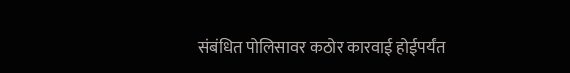संबंधित पोलिसावर कठोर कारवाई होईपर्यंत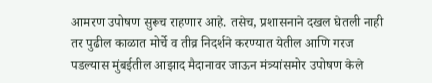आमरण उपोषण सुरूच राहणार आहे. तसेच, प्रशासनाने दखल घेतली नाही तर पुढील काळात मोर्चे व तीव्र निदर्शने करण्यात येतील आणि गरज पडल्यास मुंबईतील आझाद मैदानावर जाऊन मंत्र्यांसमोर उपोषण केले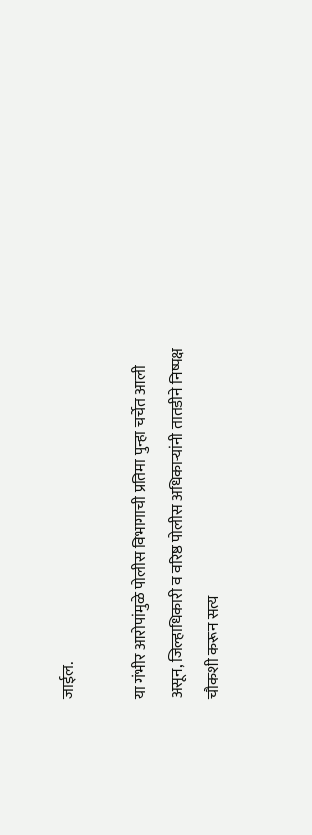जाईल.

या गंभीर आरोपांमुळे पोलीस विभागाची प्रतिमा पुन्हा चर्चेत आली असून, जिल्हाधिकारी व वरिष्ठ पोलीस अधिकार्‍यांनी तातडीने निष्पक्ष चौकशी करून सत्य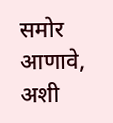समोर आणावे, अशी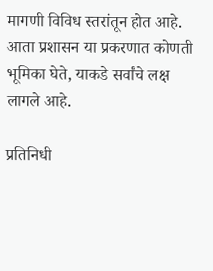मागणी विविध स्तरांतून होत आहे. आता प्रशासन या प्रकरणात कोणती भूमिका घेते, याकडे सर्वांचे लक्ष लागले आहे.

प्रतिनिधी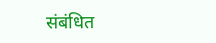संबंधित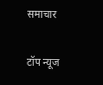समाचार

टॉप न्यूज